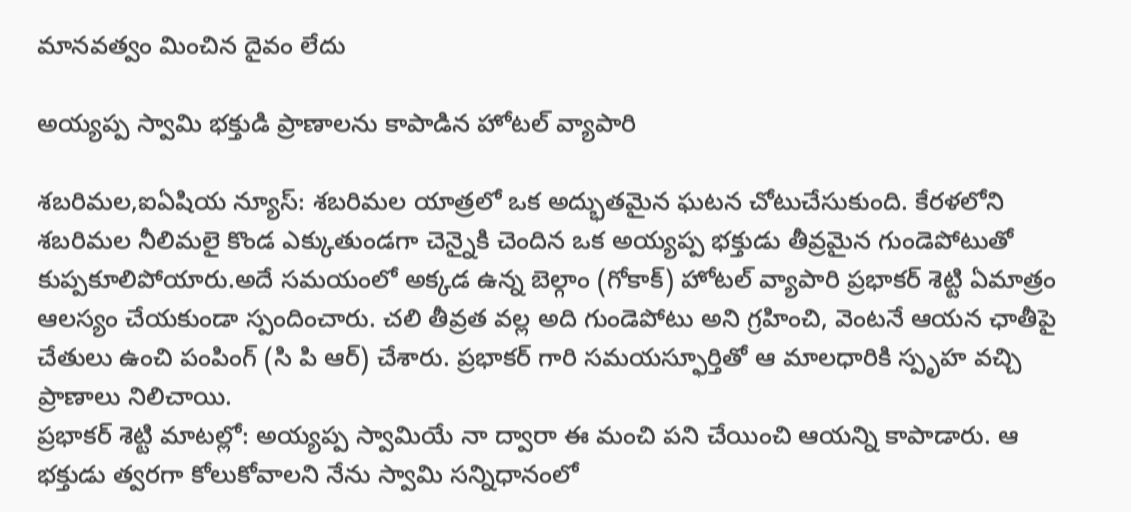మానవత్వం మించిన దైవం లేదు

అయ్యప్ప స్వామి భక్తుడి ప్రాణాలను కాపాడిన హోటల్ వ్యాపారి

శబరిమల,ఐఏషియ న్యూస్: శబరిమల యాత్రలో ఒక అద్భుతమైన ఘటన చోటుచేసుకుంది. కేరళలోని శబరిమల నీలిమలై కొండ ఎక్కుతుండగా చెన్నైకి చెందిన ఒక అయ్యప్ప భక్తుడు తీవ్రమైన గుండెపోటుతో కుప్పకూలిపోయారు.అదే సమయంలో అక్కడ ఉన్న బెల్గాం (గోకాక్) హోటల్ వ్యాపారి ప్రభాకర్ శెట్టి ఏమాత్రం ఆలస్యం చేయకుండా స్పందించారు. చలి తీవ్రత వల్ల అది గుండెపోటు అని గ్రహించి, వెంటనే ఆయన ఛాతీపై చేతులు ఉంచి పంపింగ్ (సి పి ఆర్) చేశారు. ప్రభాకర్ గారి సమయస్ఫూర్తితో ఆ మాలధారికి స్పృహ వచ్చి ప్రాణాలు నిలిచాయి.
ప్రభాకర్ శెట్టి మాటల్లో: అయ్యప్ప స్వామియే నా ద్వారా ఈ మంచి పని చేయించి ఆయన్ని కాపాడారు. ఆ భక్తుడు త్వరగా కోలుకోవాలని నేను స్వామి సన్నిధానంలో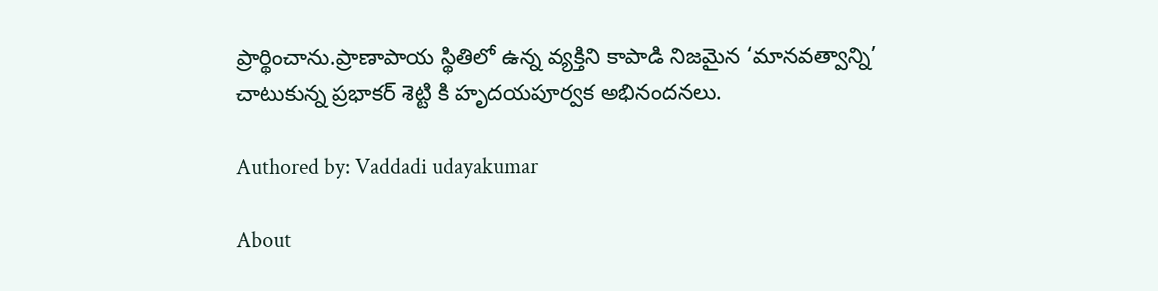ప్రార్థించాను.ప్రాణాపాయ స్థితిలో ఉన్న వ్యక్తిని కాపాడి నిజమైన ‘మానవత్వాన్ని’ చాటుకున్న ప్రభాకర్ శెట్టి కి హృదయపూర్వక అభినందనలు.

Authored by: Vaddadi udayakumar

About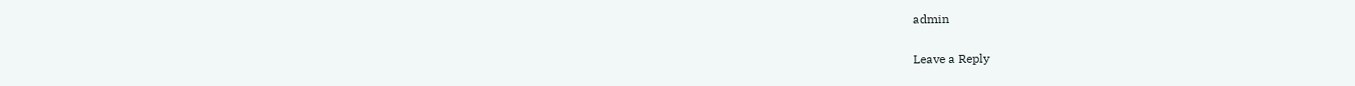admin

Leave a Reply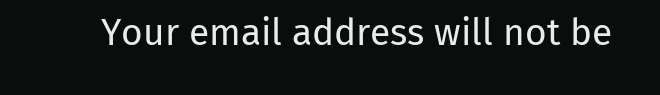Your email address will not be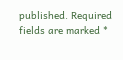published. Required fields are marked *